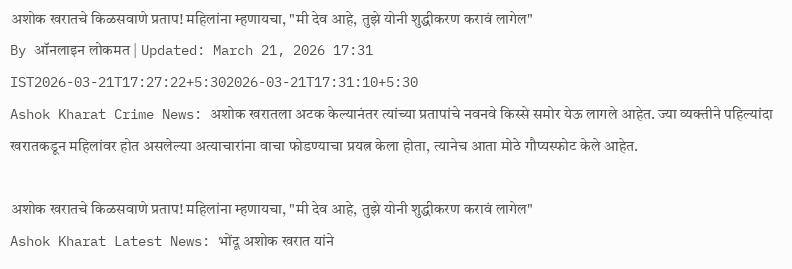अशोक खरातचे किळसवाणे प्रताप! महिलांना म्हणायचा, "मी देव आहे, तुझे योनी शुद्धीकरण करावं लागेल"
By ऑनलाइन लोकमत | Updated: March 21, 2026 17:31 IST2026-03-21T17:27:22+5:302026-03-21T17:31:10+5:30
Ashok Kharat Crime News: अशोक खरातला अटक केल्यानंतर त्यांच्या प्रतापांचे नवनवे किस्से समोर येऊ लागले आहेत. ज्या व्यक्तीने पहिल्यांदा खरातकडून महिलांवर होत असलेल्या अत्याचारांना वाचा फोडण्याचा प्रयत्न केला होता, त्यानेच आता मोठे गौप्यस्फोट केले आहेत.

अशोक खरातचे किळसवाणे प्रताप! महिलांना म्हणायचा, "मी देव आहे, तुझे योनी शुद्धीकरण करावं लागेल"
Ashok Kharat Latest News: भोंदू अशोक खरात यांने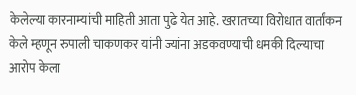केलेल्या कारनाम्यांची माहिती आता पुढे येत आहे. खरातच्या विरोधात वार्तांकन केले म्हणून रुपाली चाकणकर यांनी ज्यांना अडकवण्याची धमकी दिल्याचा आरोप केला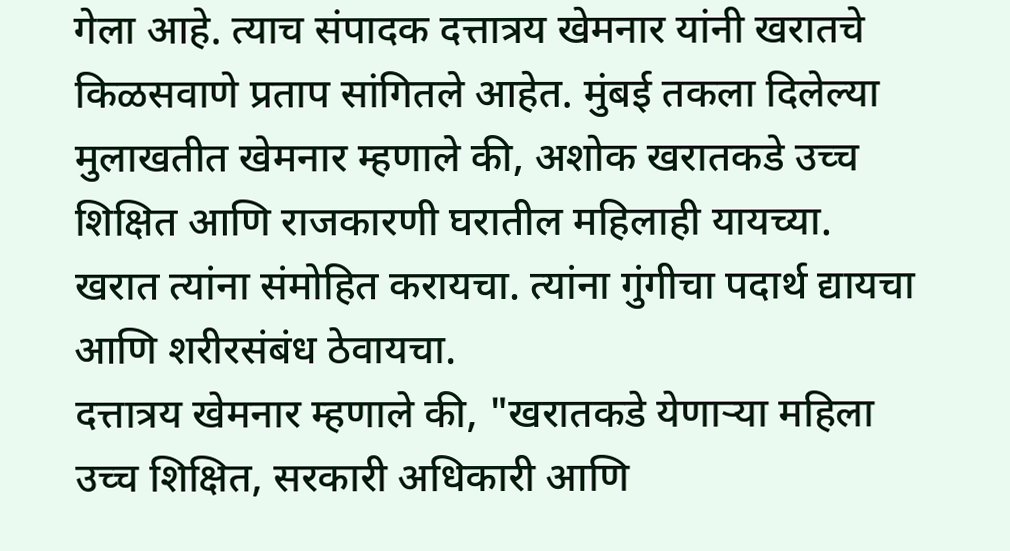गेला आहे. त्याच संपादक दत्तात्रय खेमनार यांनी खरातचे किळसवाणे प्रताप सांगितले आहेत. मुंबई तकला दिलेल्या मुलाखतीत खेमनार म्हणाले की, अशोक खरातकडे उच्च शिक्षित आणि राजकारणी घरातील महिलाही यायच्या. खरात त्यांना संमोहित करायचा. त्यांना गुंगीचा पदार्थ द्यायचा आणि शरीरसंबंध ठेवायचा.
दत्तात्रय खेमनार म्हणाले की, "खरातकडे येणाऱ्या महिला उच्च शिक्षित, सरकारी अधिकारी आणि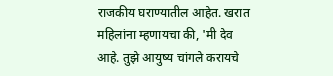राजकीय घराण्यातील आहेत. खरात महिलांना म्हणायचा की, 'मी देव आहे. तुझे आयुष्य चांगले करायचे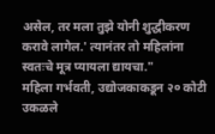असेल, तर मला तुझे योनी शुद्धीकरण करावे लागेल.' त्यानंतर तो महिलांना स्वतःचे मूत्र प्यायला द्यायचा."
महिला गर्भवती, उद्योजकाकडून २० कोटी उकळले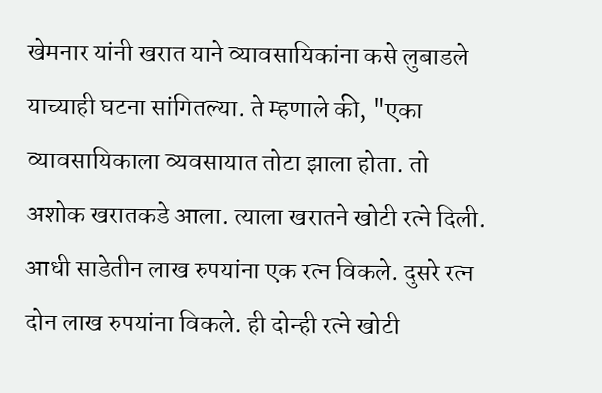खेमनार यांनी खरात याने व्यावसायिकांना कसे लुबाडले याच्याही घटना सांगितल्या. ते म्हणाले की, "एका व्यावसायिकाला व्यवसायात तोटा झाला होता. तो अशोक खरातकडे आला. त्याला खरातने खोटी रत्ने दिली. आधी साडेतीन लाख रुपयांना एक रत्न विकले. दुसरे रत्न दोन लाख रुपयांना विकले. ही दोन्ही रत्ने खोटी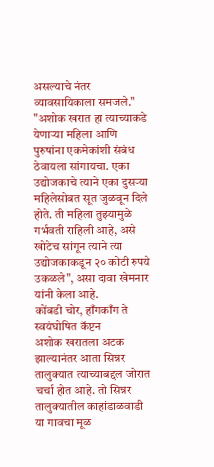असल्याचे नंतर व्यावसायिकाला समजले."
"अशोक खरात हा त्याच्याकडे येणाऱ्या महिला आणि पुरुषांना एकमेकांशी संबंध ठेवायला सांगायचा. एका उद्योजकाचे त्याने एका दुसऱ्या महिलेसोबत सूत जुळवून दिले होते. ती महिला तुझ्यामुळे गर्भवती राहिली आहे, असे खोटेच सांगून त्याने त्या उद्योजकाकडून २० कोटी रुपये उकळले", असा दावा खेमनार यांनी केला आहे.
कोंबडी चोर, हाँगकाँग ते स्वयंघोषित कॅप्टन
अशोक खरातला अटक झाल्यानंतर आता सिन्नर तालुक्यात त्याच्याबद्दल जोरात चर्चा होत आहे. तो सिन्नर तालुक्यातील काहांडाळवाडी या गावचा मूळ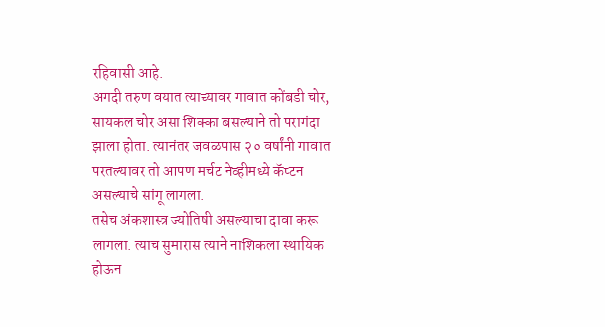रहिवासी आहे.
अगदी तरुण वयात त्याच्यावर गावात कोंबडी चोर, सायकल चोर असा शिक्का बसल्याने तो परागंदा झाला होता. त्यानंतर जवळपास २० वर्षांनी गावात परतल्यावर तो आपण मर्चट नेव्हीमध्ये कॅप्टन असल्याचे सांगू लागला.
तसेच अंकशास्त्र ज्योतिषी असल्याचा दावा करू लागला. त्याच सुमारास त्याने नाशिकला स्थायिक होऊन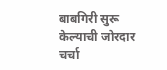बाबगिरी सुरू केल्याची जोरदार चर्चा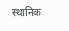स्थानिक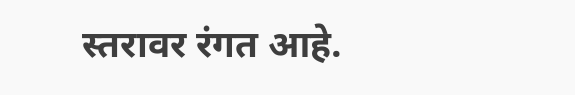स्तरावर रंगत आहे.